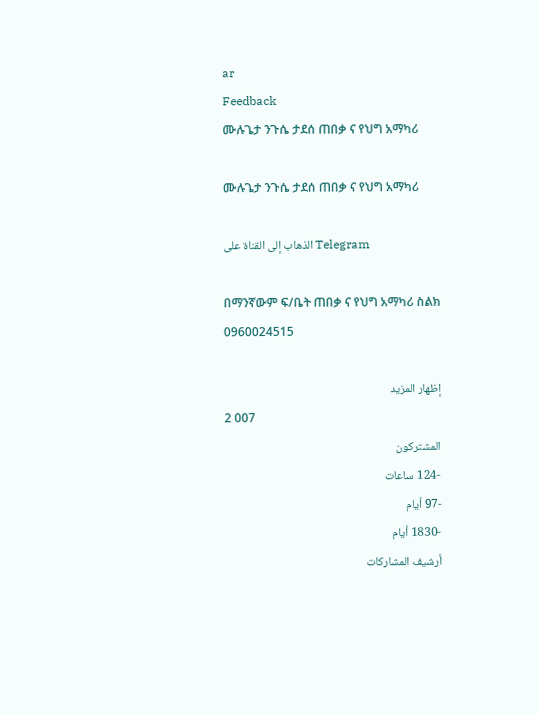ar
Feedback
ሙሉጌታ ንጉሴ ታደሰ ጠበቃ ና የህግ አማካሪ

ሙሉጌታ ንጉሴ ታደሰ ጠበቃ ና የህግ አማካሪ

الذهاب إلى القناة على Telegram

በማንኛውም ፍ/ቤት ጠበቃ ና የህግ አማካሪ ስልክ 0960024515

إظهار المزيد
2 007
المشتركون
-124 ساعات
-97 أيام
-1830 أيام
أرشيف المشاركات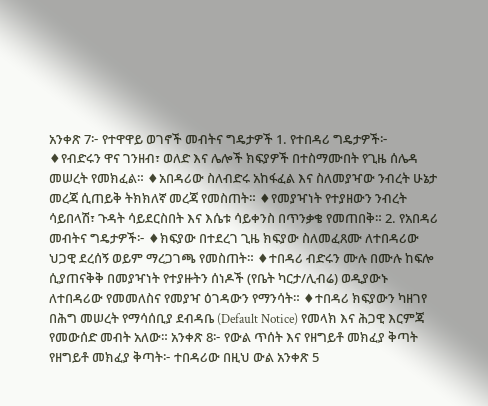አንቀጽ 7፦ የተዋዋይ ወገኖች መብትና ግዴታዎች 1. የተበዳሪ ግዴታዎች፦ ♦የብድሩን ዋና ገንዘብ፣ ወለድ እና ሌሎች ክፍያዎች በተስማሙበት የጊዜ ሰሌዳ መሠረት የመክፈል። ♦አበዳሪው ስለብድሩ አከፋፈል እና ስለመያዣው ንብረት ሁኔታ መረጃ ሲጠይቅ ትክክለኛ መረጃ የመስጠት። ♦የመያዣነት የተያዘውን ንብረት ሳይበላሽ፣ ጉዳት ሳይደርስበት እና እሴቱ ሳይቀንስ በጥንቃቄ የመጠበቅ። 2. የአበዳሪ መብትና ግዴታዎች፦ ♦ክፍያው በተደረገ ጊዜ ክፍያው ስለመፈጸሙ ለተበዳሪው ህጋዊ ደረሰኝ ወይም ማረጋገጫ የመስጠት። ♦ተበዳሪ ብድሩን ሙሉ በሙሉ ከፍሎ ሲያጠናቅቅ በመያዣነት የተያዙትን ሰነዶች (የቤት ካርታ/ሊብሬ) ወዲያውኑ ለተበዳሪው የመመለስና የመያዣ ዕገዳውን የማንሳት። ♦ተበዳሪ ክፍያውን ካዘገየ በሕግ መሠረት የማሳሰቢያ ደብዳቤ (Default Notice) የመላክ እና ሕጋዊ እርምጃ የመውሰድ መብት አለው። አንቀጽ 8፦ የውል ጥሰት እና የዘግይቶ መክፈያ ቅጣት የዘግይቶ መክፈያ ቅጣት፦ ተበዳሪው በዚህ ውል አንቀጽ 5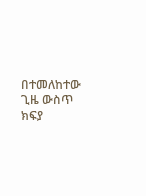በተመለከተው ጊዜ ውስጥ ክፍያ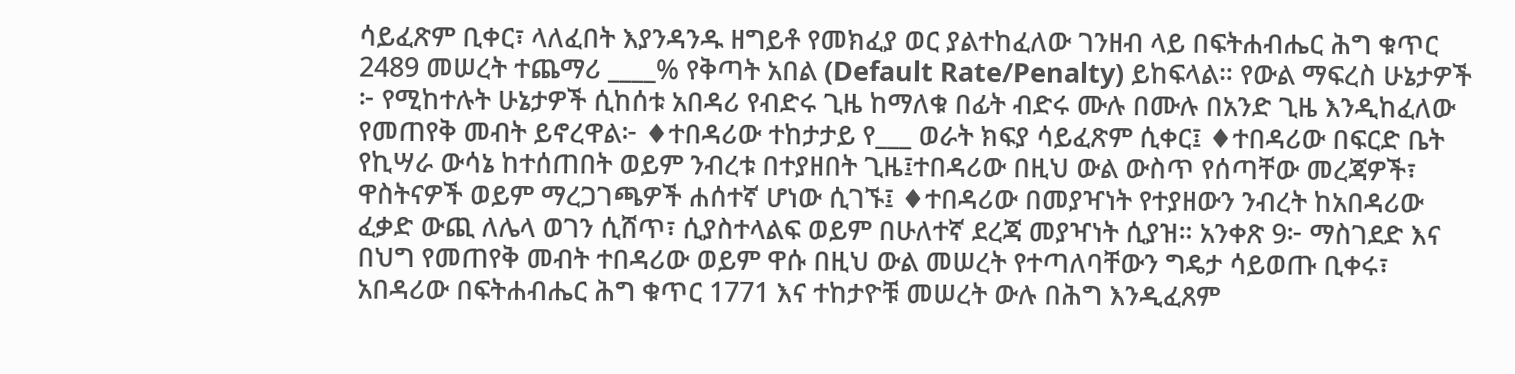ሳይፈጽም ቢቀር፣ ላለፈበት እያንዳንዱ ዘግይቶ የመክፈያ ወር ያልተከፈለው ገንዘብ ላይ በፍትሐብሔር ሕግ ቁጥር 2489 መሠረት ተጨማሪ ____% የቅጣት አበል (Default Rate/Penalty) ይከፍላል። የውል ማፍረስ ሁኔታዎች ፦ የሚከተሉት ሁኔታዎች ሲከሰቱ አበዳሪ የብድሩ ጊዜ ከማለቁ በፊት ብድሩ ሙሉ በሙሉ በአንድ ጊዜ እንዲከፈለው የመጠየቅ መብት ይኖረዋል፦ ♦ተበዳሪው ተከታታይ የ___ ወራት ክፍያ ሳይፈጽም ሲቀር፤ ♦ተበዳሪው በፍርድ ቤት የኪሣራ ውሳኔ ከተሰጠበት ወይም ንብረቱ በተያዘበት ጊዜ፤ተበዳሪው በዚህ ውል ውስጥ የሰጣቸው መረጃዎች፣ ዋስትናዎች ወይም ማረጋገጫዎች ሐሰተኛ ሆነው ሲገኙ፤ ♦ተበዳሪው በመያዣነት የተያዘውን ንብረት ከአበዳሪው ፈቃድ ውጪ ለሌላ ወገን ሲሸጥ፣ ሲያስተላልፍ ወይም በሁለተኛ ደረጃ መያዣነት ሲያዝ። አንቀጽ 9፦ ማስገደድ እና በህግ የመጠየቅ መብት ተበዳሪው ወይም ዋሱ በዚህ ውል መሠረት የተጣለባቸውን ግዴታ ሳይወጡ ቢቀሩ፣ አበዳሪው በፍትሐብሔር ሕግ ቁጥር 1771 እና ተከታዮቹ መሠረት ውሉ በሕግ እንዲፈጸም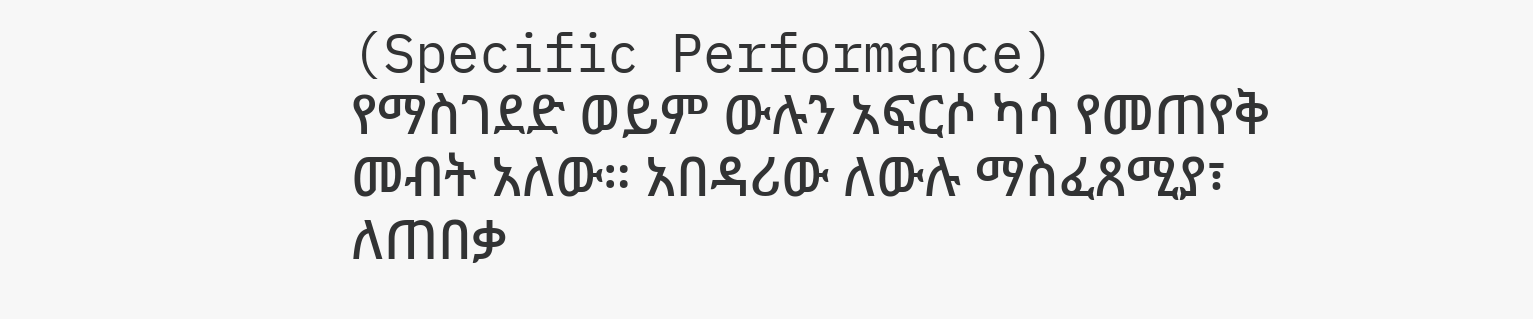(Specific Performance) የማስገደድ ወይም ውሉን አፍርሶ ካሳ የመጠየቅ መብት አለው። አበዳሪው ለውሉ ማስፈጸሚያ፣ ለጠበቃ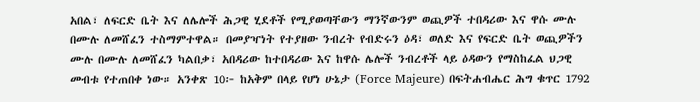አበል፣ ለፍርድ ቤት እና ለሌሎች ሕጋዊ ሂደቶች የሚያወጣቸውን ማንኛውንም ወጪዎች ተበዳሪው እና ዋሱ ሙሉ በሙሉ ለመሸፈን ተስማምተዋል። በመያዣነት የተያዘው ንብረት የብድሩን ዕዳ፣ ወለድ እና የፍርድ ቤት ወጪዎችን ሙሉ በሙሉ ለመሸፈን ካልበቃ፣ አበዳሪው ከተበዳሪው እና ከዋሱ ሌሎች ንብረቶች ላይ ዕዳውን የማስከፈል ህጋዊ መብቱ የተጠበቀ ነው። አንቀጽ 10፦ ከአቅም በላይ የሆነ ሁኔታ (Force Majeure) በፍትሐብሔር ሕግ ቁጥር 1792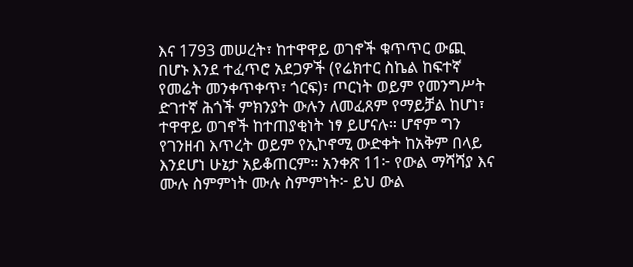እና 1793 መሠረት፣ ከተዋዋይ ወገኖች ቁጥጥር ውጪ በሆኑ እንደ ተፈጥሮ አደጋዎች (የሬክተር ስኬል ከፍተኛ የመሬት መንቀጥቀጥ፣ ጎርፍ)፣ ጦርነት ወይም የመንግሥት ድገተኛ ሕጎች ምክንያት ውሉን ለመፈጸም የማይቻል ከሆነ፣ ተዋዋይ ወገኖች ከተጠያቂነት ነፃ ይሆናሉ። ሆኖም ግን የገንዘብ እጥረት ወይም የኢኮኖሚ ውድቀት ከአቅም በላይ እንደሆነ ሁኔታ አይቆጠርም። አንቀጽ 11፦ የውል ማሻሻያ እና ሙሉ ስምምነት ሙሉ ስምምነት፦ ይህ ውል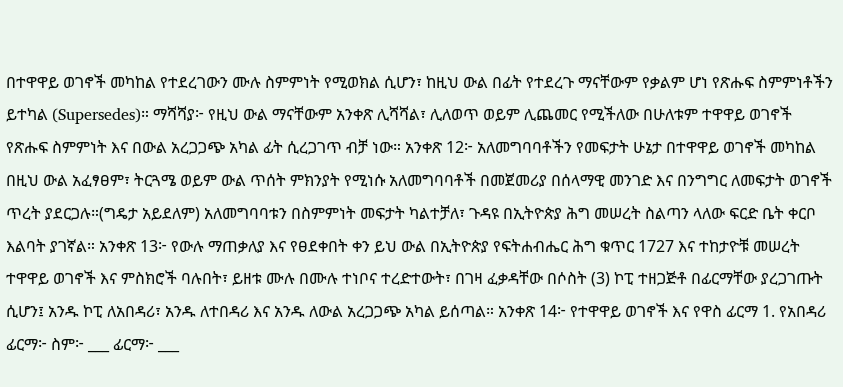በተዋዋይ ወገኖች መካከል የተደረገውን ሙሉ ስምምነት የሚወክል ሲሆን፣ ከዚህ ውል በፊት የተደረጉ ማናቸውም የቃልም ሆነ የጽሑፍ ስምምነቶችን ይተካል (Supersedes)። ማሻሻያ፦ የዚህ ውል ማናቸውም አንቀጽ ሊሻሻል፣ ሊለወጥ ወይም ሊጨመር የሚችለው በሁለቱም ተዋዋይ ወገኖች የጽሑፍ ስምምነት እና በውል አረጋጋጭ አካል ፊት ሲረጋገጥ ብቻ ነው። አንቀጽ 12፦ አለመግባባቶችን የመፍታት ሁኔታ በተዋዋይ ወገኖች መካከል በዚህ ውል አፈፃፀም፣ ትርጓሜ ወይም ውል ጥሰት ምክንያት የሚነሱ አለመግባባቶች በመጀመሪያ በሰላማዊ መንገድ እና በንግግር ለመፍታት ወገኖች ጥረት ያደርጋሉ።(ግዴታ አይደለም) አለመግባባቱን በስምምነት መፍታት ካልተቻለ፣ ጉዳዩ በኢትዮጵያ ሕግ መሠረት ስልጣን ላለው ፍርድ ቤት ቀርቦ እልባት ያገኛል። አንቀጽ 13፦ የውሉ ማጠቃለያ እና የፀደቀበት ቀን ይህ ውል በኢትዮጵያ የፍትሐብሔር ሕግ ቁጥር 1727 እና ተከታዮቹ መሠረት ተዋዋይ ወገኖች እና ምስክሮች ባሉበት፣ ይዘቱ ሙሉ በሙሉ ተነቦና ተረድተውት፣ በገዛ ፈቃዳቸው በሶስት (3) ኮፒ ተዘጋጅቶ በፊርማቸው ያረጋገጡት ሲሆን፤ አንዱ ኮፒ ለአበዳሪ፣ አንዱ ለተበዳሪ እና አንዱ ለውል አረጋጋጭ አካል ይሰጣል። አንቀጽ 14፦ የተዋዋይ ወገኖች እና የዋስ ፊርማ 1. የአበዳሪ ፊርማ፦ ስም፦ ___ ፊርማ፦ ___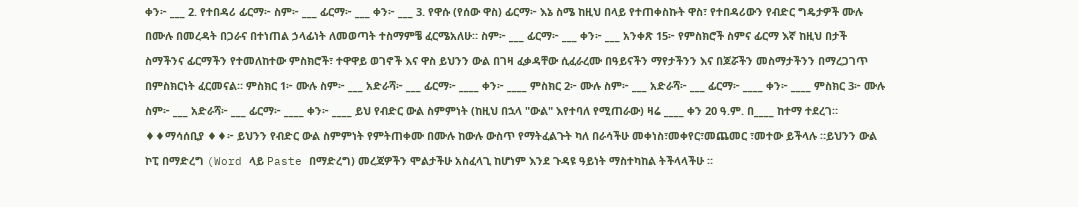ቀን፦ ___ 2. የተበዳሪ ፊርማ፦ ስም፦ ___ ፊርማ፦ ___ ቀን፦ ___ 3. የዋሱ (የሰው ዋስ) ፊርማ፦ እኔ ስሜ ከዚህ በላይ የተጠቀስኩት ዋስ፣ የተበዳሪውን የብድር ግዴታዎች ሙሉ በሙሉ በመረዳት በጋራና በተነጠል ኃላፊነት ለመወጣት ተስማምቼ ፈርሜአለሁ። ስም፦ ___ ፊርማ፦ ___ ቀን፦ ___ አንቀጽ 15፦ የምስክሮች ስምና ፊርማ እኛ ከዚህ በታች ስማችንና ፊርማችን የተመለከተው ምስክሮች፣ ተዋዋይ ወገኖች እና ዋስ ይህንን ውል በገዛ ፈቃዳቸው ሲፈራረሙ በዓይናችን ማየታችንን እና በጆሯችን መስማታችንን በማረጋገጥ በምስክርነት ፈርመናል። ምስክር 1፦ ሙሉ ስም፦ ___ አድራሻ፦ ___ ፊርማ፦ ____ ቀን፦ ____ ምስክር 2፦ ሙሉ ስም፦ ___ አድራሻ፦ ___ ፊርማ፦ ____ ቀን፦ ____ ምስክር 3፦ ሙሉ ስም፦ ___ አድራሻ፦ ___ ፊርማ፦ ____ ቀን፦ ____ ይህ የብድር ውል ስምምነት (ከዚህ በኋላ "ውል" እየተባለ የሚጠራው) ዛሬ ____ ቀን 20 ዓ.ም. በ____ ከተማ ተደረገ። ♦♦ማሳሰቢያ ♦♦፦ ይህንን የብድር ውል ስምምነት የምትጠቀሙ በሙሉ ከውሉ ውስጥ የማትፈልጉት ካለ በራሳችሁ መቀነስ፣መቀየር፣መጨመር ፣መተው ይችላሉ ።ይህንን ውል ኮፒ በማድረግ (Word ላይ Paste በማድረግ) መረጃዎችን ሞልታችሁ አስፈላጊ ከሆነም እንደ ጉዳዩ ዓይነት ማስተካከል ትችላላችሁ ።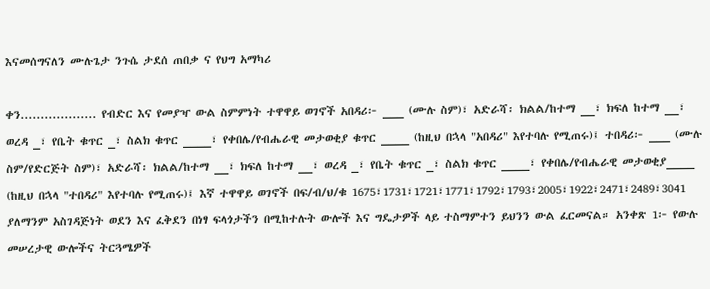እናመሰግናለን ሙሉጌታ ንጉሴ ታደሰ ጠበቃ ና የህግ አማካሪ

ቀን................... የብድር እና የመያዣ ውል ስምምነት ተዋዋይ ወገኖች አበዳሪ፦ ___ (ሙሉ ስም)፣ አድራሻ፡ ክልል/ከተማ __፣ ክፍለ ከተማ __፣ ወረዳ _፣ የቤት ቁጥር _፣ ስልክ ቁጥር ____፣ የቀበሌ/የብሔራዊ መታወቂያ ቁጥር ____ (ከዚህ በኋላ "አበዳሪ" እየተባሉ የሚጠሩ)፤ ተበዳሪ፦ ___ (ሙሉ ስም/የድርጅት ስም)፣ አድራሻ፡ ክልል/ከተማ __፣ ክፍለ ከተማ __፣ ወረዳ _፣ የቤት ቁጥር _፣ ስልክ ቁጥር ____፣ የቀበሌ/የብሔራዊ መታወቂያ____ (ከዚህ በኋላ "ተበዳሪ" እየተባሉ የሚጠሩ)፤ እኛ ተዋዋይ ወገኖች በፍ/ብ/ህ/ቁ 1675፣1731፣1721፣1771፣1792፣1793፣2005፣1922፣2471፣2489፣3041 ያለማንም አስገዳጅነት ወደን እና ፈቅደን በነፃ ፍላጎታችን በሚከተሉት ውሎች እና ግዴታዎች ላይ ተስማምተን ይህንን ውል ፈርመናል። አንቀጽ 1፦ የውሉ መሠረታዊ ውሎችና ትርጓሜዎች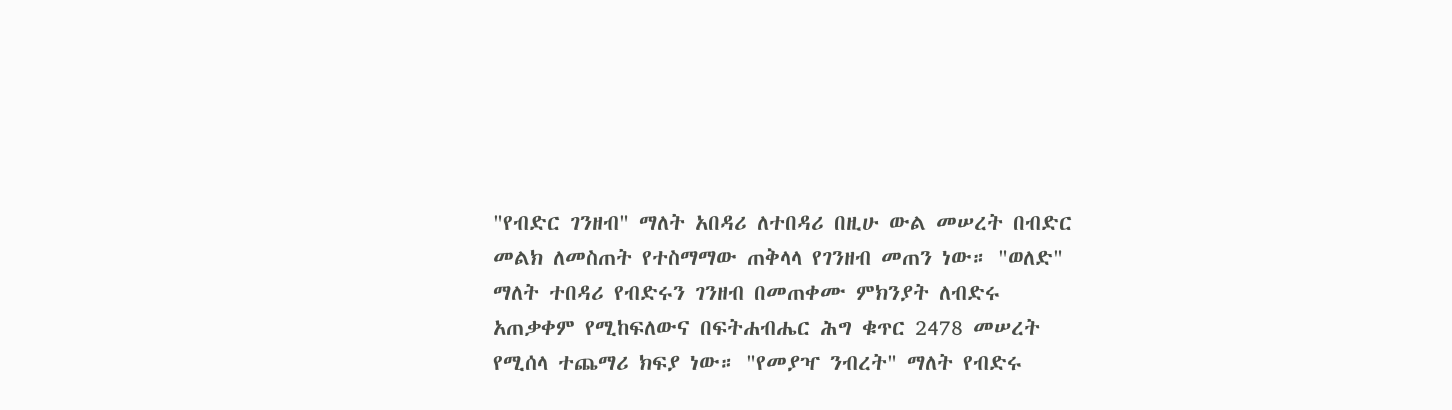"የብድር ገንዘብ" ማለት አበዳሪ ለተበዳሪ በዚሁ ውል መሠረት በብድር መልክ ለመስጠት የተስማማው ጠቅላላ የገንዘብ መጠን ነው። "ወለድ" ማለት ተበዳሪ የብድሩን ገንዘብ በመጠቀሙ ምክንያት ለብድሩ አጠቃቀም የሚከፍለውና በፍትሐብሔር ሕግ ቁጥር 2478 መሠረት የሚሰላ ተጨማሪ ክፍያ ነው። "የመያዣ ንብረት" ማለት የብድሩ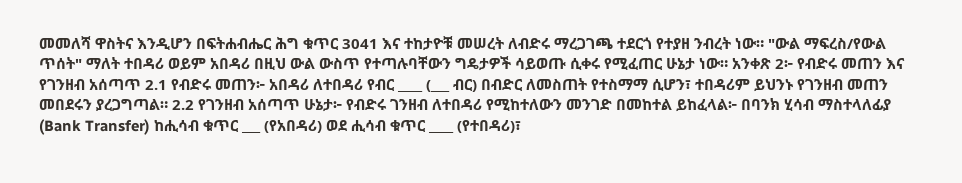መመለሻ ዋስትና እንዲሆን በፍትሐብሔር ሕግ ቁጥር 3041 እና ተከታዮቹ መሠረት ለብድሩ ማረጋገጫ ተደርጎ የተያዘ ንብረት ነው። "ውል ማፍረስ/የውል ጥሰት" ማለት ተበዳሪ ወይም አበዳሪ በዚህ ውል ውስጥ የተጣሉባቸውን ግዴታዎች ሳይወጡ ሲቀሩ የሚፈጠር ሁኔታ ነው። አንቀጽ 2፦ የብድሩ መጠን እና የገንዘብ አሰጣጥ 2.1 የብድሩ መጠን፦ አበዳሪ ለተበዳሪ የብር ____ (___ ብር) በብድር ለመስጠት የተስማማ ሲሆን፣ ተበዳሪም ይህንኑ የገንዘብ መጠን መበደሩን ያረጋግጣል። 2.2 የገንዘብ አሰጣጥ ሁኔታ፦ የብድሩ ገንዘብ ለተበዳሪ የሚከተለውን መንገድ በመከተል ይከፈላል፦ በባንክ ሂሳብ ማስተላለፊያ (Bank Transfer) ከሒሳብ ቁጥር ___ (የአበዳሪ) ወደ ሒሳብ ቁጥር ____ (የተበዳሪ)፣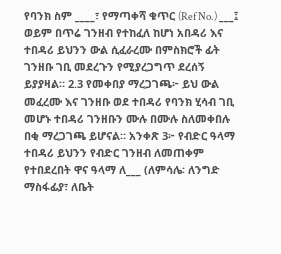የባንክ ስም ____፣ የማጣቀሻ ቁጥር (Ref No.) ___፤ ወይም በጥሬ ገንዘብ የተከፈለ ከሆነ አበዳሪ እና ተበዳሪ ይህንን ውል ሲፈራረሙ በምስክሮች ፊት ገንዘቡ ገቢ መደረጉን የሚያረጋግጥ ደረሰኝ ይያያዛል። 2.3 የመቀበያ ማረጋገጫ፦ ይህ ውል መፈረሙ እና ገንዘቡ ወደ ተበዳሪ የባንክ ሂሳብ ገቢ መሆኑ ተበዳሪ ገንዘቡን ሙሉ በሙሉ ስለመቀበሉ በቂ ማረጋገጫ ይሆናል። አንቀጽ 3፦ የብድር ዓላማ ተበዳሪ ይህንን የብድር ገንዘብ ለመጠቀም የተበደረበት ዋና ዓላማ ለ___ (ለምሳሌ፡ ለንግድ ማስፋፊያ፣ ለቤት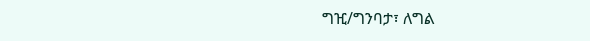ግዢ/ግንባታ፣ ለግል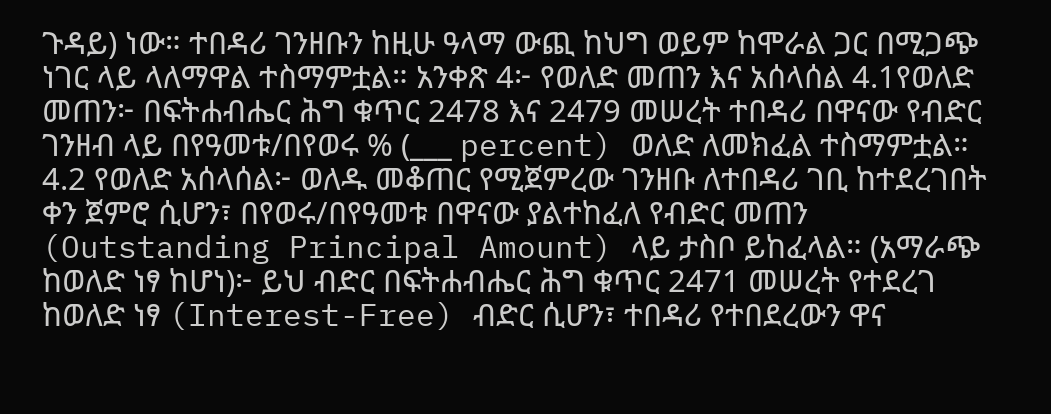ጉዳይ) ነው። ተበዳሪ ገንዘቡን ከዚሁ ዓላማ ውጪ ከህግ ወይም ከሞራል ጋር በሚጋጭ ነገር ላይ ላለማዋል ተስማምቷል። አንቀጽ 4፦ የወለድ መጠን እና አሰላሰል 4.1የወለድ መጠን፦ በፍትሐብሔር ሕግ ቁጥር 2478 እና 2479 መሠረት ተበዳሪ በዋናው የብድር ገንዘብ ላይ በየዓመቱ/በየወሩ % (___ percent) ወለድ ለመክፈል ተስማምቷል። 4.2 የወለድ አሰላሰል፦ ወለዱ መቆጠር የሚጀምረው ገንዘቡ ለተበዳሪ ገቢ ከተደረገበት ቀን ጀምሮ ሲሆን፣ በየወሩ/በየዓመቱ በዋናው ያልተከፈለ የብድር መጠን (Outstanding Principal Amount) ላይ ታስቦ ይከፈላል። (አማራጭ ከወለድ ነፃ ከሆነ)፦ ይህ ብድር በፍትሐብሔር ሕግ ቁጥር 2471 መሠረት የተደረገ ከወለድ ነፃ (Interest-Free) ብድር ሲሆን፣ ተበዳሪ የተበደረውን ዋና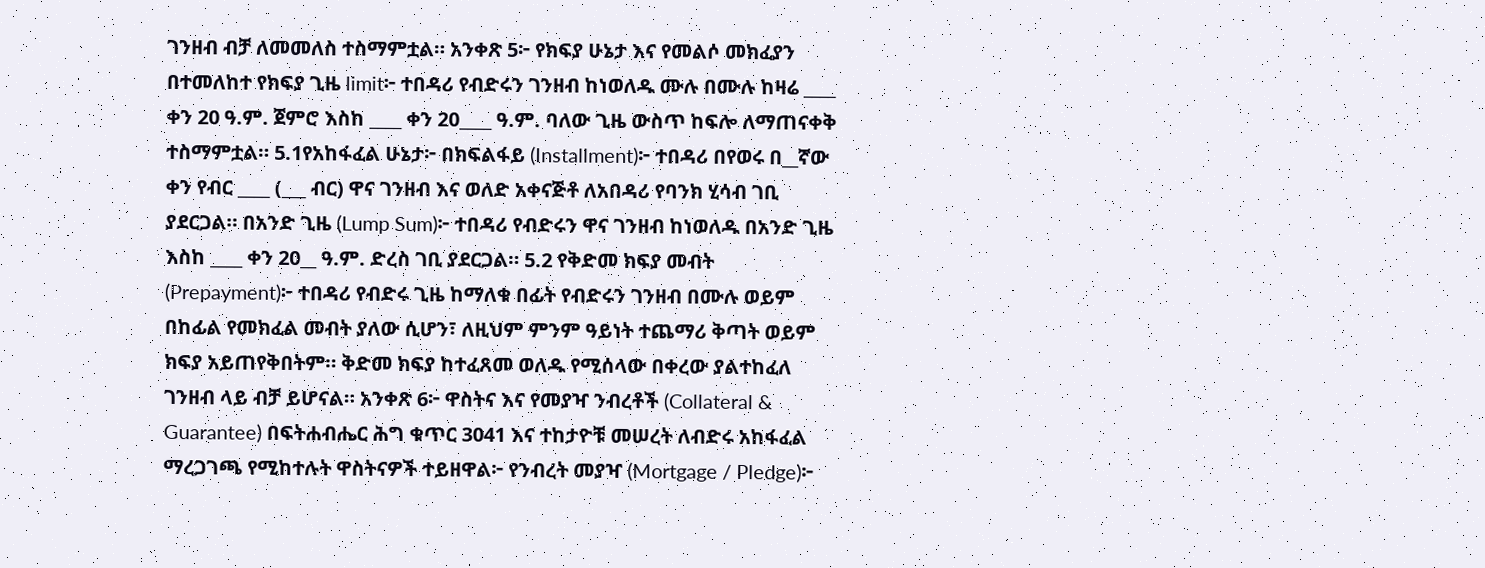ገንዘብ ብቻ ለመመለስ ተስማምቷል። አንቀጽ 5፦ የክፍያ ሁኔታ እና የመልሶ መክፈያን በተመለከተ የክፍያ ጊዜ limit፦ ተበዳሪ የብድሩን ገንዘብ ከነወለዱ ሙሉ በሙሉ ከዛሬ ____ ቀን 20 ዓ.ም. ጀምሮ እስከ ____ ቀን 20____ ዓ.ም. ባለው ጊዜ ውስጥ ከፍሎ ለማጠናቀቅ ተስማምቷል። 5.1የአከፋፈል ሁኔታ፦ በክፍልፋይ (Installment)፦ ተበዳሪ በየወሩ በ__ኛው ቀን የብር ____ (___ ብር) ዋና ገንዘብ እና ወለድ አቀናጅቶ ለአበዳሪ የባንክ ሂሳብ ገቢ ያደርጋል። በአንድ ጊዜ (Lump Sum)፦ ተበዳሪ የብድሩን ዋና ገንዘብ ከነወለዱ በአንድ ጊዜ እስከ ____ ቀን 20__ ዓ.ም. ድረስ ገቢ ያደርጋል። 5.2 የቅድመ ክፍያ መብት (Prepayment)፦ ተበዳሪ የብድሩ ጊዜ ከማለቁ በፊት የብድሩን ገንዘብ በሙሉ ወይም በከፊል የመክፈል መብት ያለው ሲሆን፣ ለዚህም ምንም ዓይነት ተጨማሪ ቅጣት ወይም ክፍያ አይጠየቅበትም። ቅድመ ክፍያ ከተፈጸመ ወለዱ የሚሰላው በቀረው ያልተከፈለ ገንዘብ ላይ ብቻ ይሆናል። አንቀጽ 6፦ ዋስትና እና የመያዣ ንብረቶች (Collateral & Guarantee) በፍትሐብሔር ሕግ ቁጥር 3041 እና ተከታዮቹ መሠረት ለብድሩ አከፋፈል ማረጋገጫ የሚከተሉት ዋስትናዎች ተይዘዋል፦ የንብረት መያዣ (Mortgage / Pledge)፦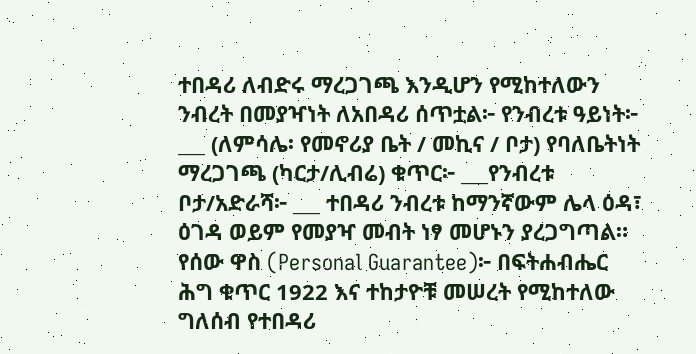ተበዳሪ ለብድሩ ማረጋገጫ እንዲሆን የሚከተለውን ንብረት በመያዣነት ለአበዳሪ ሰጥቷል፦ የንብረቱ ዓይነት፦ ___ (ለምሳሌ፡ የመኖሪያ ቤት / መኪና / ቦታ) የባለቤትነት ማረጋገጫ (ካርታ/ሊብሬ) ቁጥር፦ ___የንብረቱ ቦታ/አድራሻ፦ ___ ተበዳሪ ንብረቱ ከማንኛውም ሌላ ዕዳ፣ ዕገዳ ወይም የመያዣ መብት ነፃ መሆኑን ያረጋግጣል። የሰው ዋስ (Personal Guarantee)፦ በፍትሐብሔር ሕግ ቁጥር 1922 እና ተከታዮቹ መሠረት የሚከተለው ግለሰብ የተበዳሪ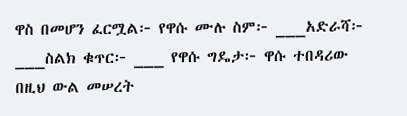ዋስ በመሆን ፈርሟል፦ የዋሱ ሙሉ ስም፦ ___አድራሻ፦ ___ስልክ ቁጥር፦ ___ የዋሱ ግዴታ፦ ዋሱ ተበዳሪው በዚህ ውል መሠረት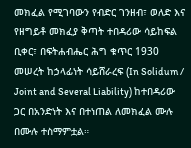መክፈል የሚገባውን የብድር ገንዘብ፣ ወለድ እና የዘግይቶ መክፈያ ቅጣት ተበዳሪው ሳይከፍል ቢቀር፣ በፍትሐብሔር ሕግ ቁጥር 1930 መሠረት ከኃላፊነት ሳይሸራረፍ (In Solidum / Joint and Several Liability) ከተበዳሪው ጋር በአንድነት እና በተነጠል ለመክፈል ሙሉ በሙሉ ተስማምቷል።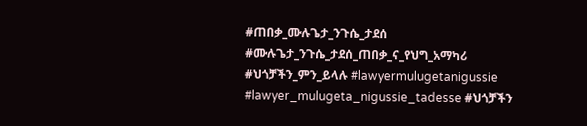#ጠበቃ_ሙሉጌታ_ንጉሴ_ታደሰ #ሙሉጌታ_ንጉሴ_ታደሰ_ጠበቃ_ና_የህግ_አማካሪ #ህጎቻችን_ምን_ይላሉ #lawyermulugetanigussie #lawyer_mulugeta_nigussie_tadesse #ህጎቻችን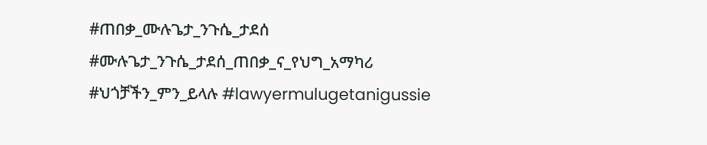#ጠበቃ_ሙሉጌታ_ንጉሴ_ታደሰ #ሙሉጌታ_ንጉሴ_ታደሰ_ጠበቃ_ና_የህግ_አማካሪ #ህጎቻችን_ምን_ይላሉ #lawyermulugetanigussie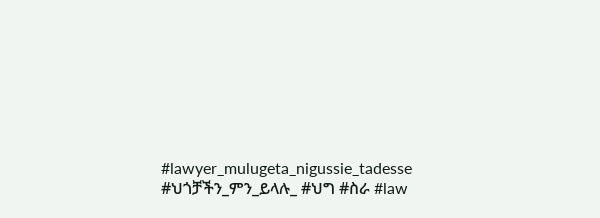#lawyer_mulugeta_nigussie_tadesse #ህጎቻችን_ምን_ይላሉ_ #ህግ #ስራ #law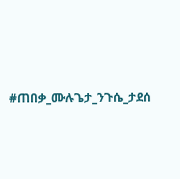#ጠበቃ_ሙሉጌታ_ንጉሴ_ታደሰ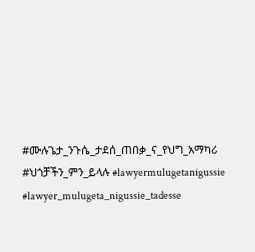#ሙሉጌታ_ንጉሴ_ታደሰ_ጠበቃ_ና_የህግ_አማካሪ #ህጎቻችን_ምን_ይላሉ #lawyermulugetanigussie #lawyer_mulugeta_nigussie_tadesse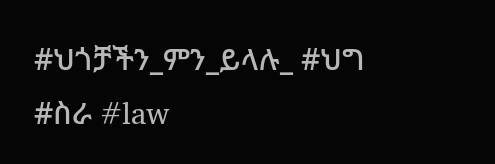#ህጎቻችን_ምን_ይላሉ_ #ህግ #ስራ #law